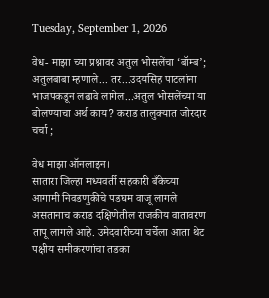Tuesday, September 1, 2026

वेध- माझा च्या प्रश्नावर अतुल भोसलेंचा ‘बॉम्ब’; अतुलबाबा म्हणाले... तर...उदयसिह पाटलांना भाजपकडून लढावे लागेल...अतुल भोसलेंच्या या बोलण्याचा अर्थ काय? कराड तालुक्यात जोरदार चर्चा ;

वेध माझा ऑनलाइन।
सातारा जिल्हा मध्यवर्ती सहकारी बँकेच्या आगामी निवडणुकीचे पडघम वाजू लागले असतानाच कराड दक्षिणेतील राजकीय वातावरण तापू लागले आहे. उमेदवारीच्या चर्चेला आता थेट पक्षीय समीकरणांचा तडका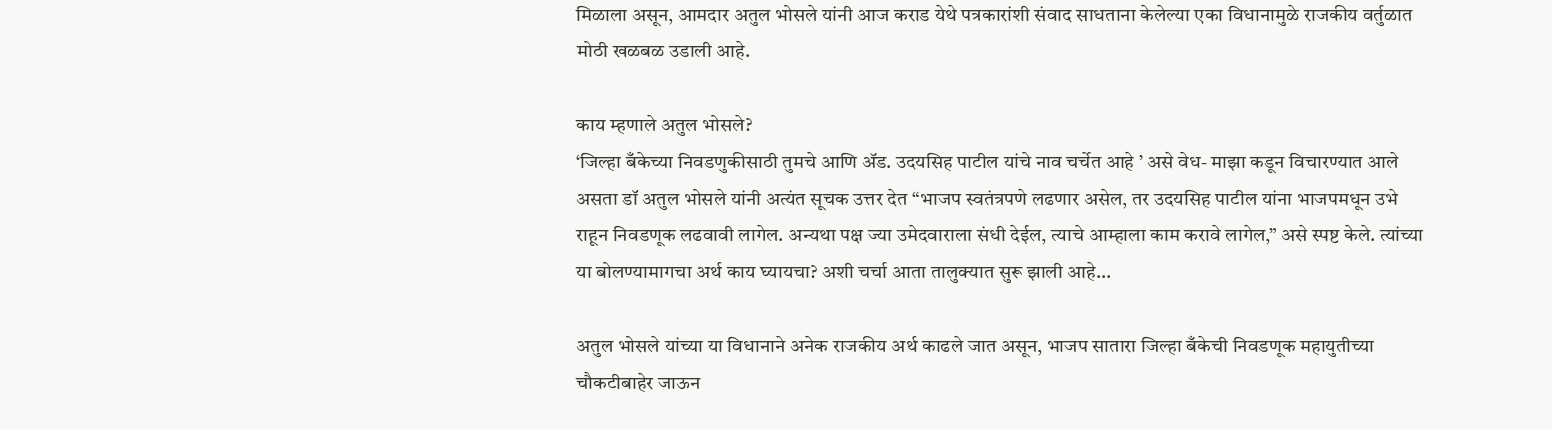मिळाला असून, आमदार अतुल भोसले यांनी आज कराड येथे पत्रकारांशी संवाद साधताना केलेल्या एका विधानामुळे राजकीय वर्तुळात मोठी खळबळ उडाली आहे.

काय म्हणाले अतुल भोसले?
‘जिल्हा बँकेच्या निवडणुकीसाठी तुमचे आणि ॲड. उदयसिह पाटील यांचे नाव चर्चेत आहे ’ असे वेध- माझा कडून विचारण्यात आले असता डॉ अतुल भोसले यांनी अत्यंत सूचक उत्तर देत “भाजप स्वतंत्रपणे लढणार असेल, तर उदयसिह पाटील यांना भाजपमधून उभे राहून निवडणूक लढवावी लागेल. अन्यथा पक्ष ज्या उमेदवाराला संधी देईल, त्याचे आम्हाला काम करावे लागेल,” असे स्पष्ट केले. त्यांच्या या बोलण्यामागचा अर्थ काय घ्यायचा? अशी चर्चा आता तालुक्यात सुरू झाली आहे...

अतुल भोसले यांच्या या विधानाने अनेक राजकीय अर्थ काढले जात असून, भाजप सातारा जिल्हा बँकेची निवडणूक महायुतीच्या चौकटीबाहेर जाऊन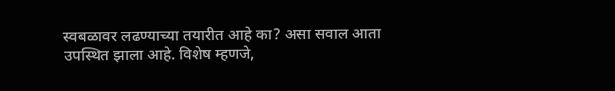स्वबळावर लढण्याच्या तयारीत आहे का? असा सवाल आता उपस्थित झाला आहे. विशेष म्हणजे,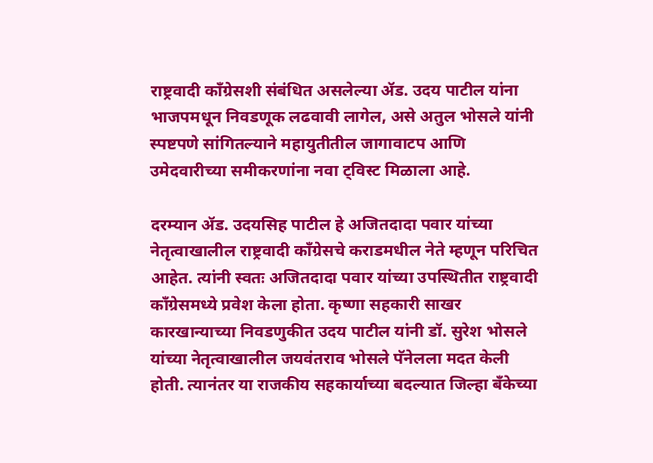राष्ट्रवादी काँग्रेसशी संबंधित असलेल्या ॲड. उदय पाटील यांना भाजपमधून निवडणूक लढवावी लागेल, असे अतुल भोसले यांनी स्पष्टपणे सांगितल्याने महायुतीतील जागावाटप आणि उमेदवारीच्या समीकरणांना नवा ट्विस्ट मिळाला आहे.

दरम्यान ॲड. उदयसिह पाटील हे अजितदादा पवार यांच्या नेतृत्वाखालील राष्ट्रवादी काँग्रेसचे कराडमधील नेते म्हणून परिचित आहेत. त्यांनी स्वतः अजितदादा पवार यांच्या उपस्थितीत राष्ट्रवादी काँग्रेसमध्ये प्रवेश केला होता. कृष्णा सहकारी साखर कारखान्याच्या निवडणुकीत उदय पाटील यांनी डॉ. सुरेश भोसले यांच्या नेतृत्वाखालील जयवंतराव भोसले पॅनेलला मदत केली होती. त्यानंतर या राजकीय सहकार्याच्या बदल्यात जिल्हा बँकेच्या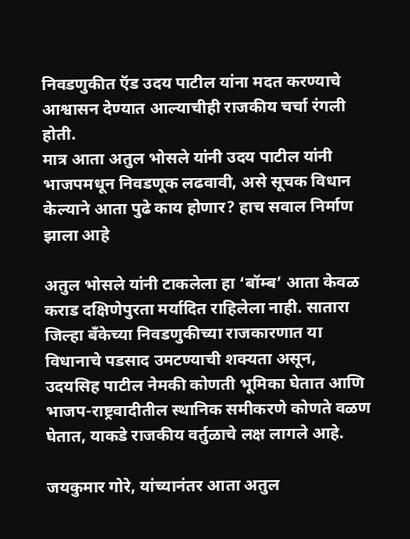निवडणुकीत ऍड उदय पाटील यांना मदत करण्याचे आश्वासन देण्यात आल्याचीही राजकीय चर्चा रंगली होती.
मात्र आता अतुल भोसले यांनी उदय पाटील यांनी भाजपमधून निवडणूक लढवावी, असे सूचक विधान केल्याने आता पुढे काय होणार? हाच सवाल निर्माण झाला आहे

अतुल भोसले यांनी टाकलेला हा ‘बॉम्ब’ आता केवळ कराड दक्षिणेपुरता मर्यादित राहिलेला नाही. सातारा जिल्हा बँकेच्या निवडणुकीच्या राजकारणात या विधानाचे पडसाद उमटण्याची शक्यता असून, उदयसिह पाटील नेमकी कोणती भूमिका घेतात आणि भाजप-राष्ट्रवादीतील स्थानिक समीकरणे कोणते वळण घेतात, याकडे राजकीय वर्तुळाचे लक्ष लागले आहे.

जयकुमार गोरे, यांच्यानंतर आता अतुल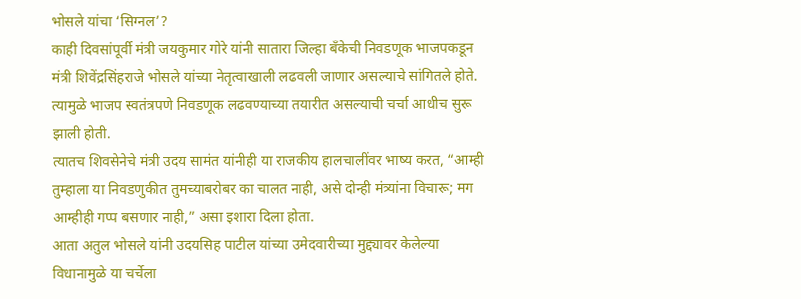भोसले यांचा ‘सिग्नल’?
काही दिवसांपूर्वी मंत्री जयकुमार गोरे यांनी सातारा जिल्हा बँकेची निवडणूक भाजपकडून मंत्री शिवेंद्रसिंहराजे भोसले यांच्या नेतृत्वाखाली लढवली जाणार असल्याचे सांगितले होते. त्यामुळे भाजप स्वतंत्रपणे निवडणूक लढवण्याच्या तयारीत असल्याची चर्चा आधीच सुरू झाली होती.
त्यातच शिवसेनेचे मंत्री उदय सामंत यांनीही या राजकीय हालचालींवर भाष्य करत, “आम्ही तुम्हाला या निवडणुकीत तुमच्याबरोबर का चालत नाही, असे दोन्ही मंत्र्यांना विचारू; मग आम्हीही गप्प बसणार नाही,” असा इशारा दिला होता.
आता अतुल भोसले यांनी उदयसिह पाटील यांच्या उमेदवारीच्या मुद्द्यावर केलेल्या विधानामुळे या चर्चेला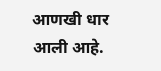आणखी धार आली आहे.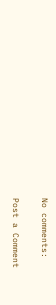No comments:

Post a Comment